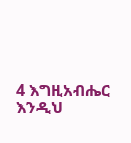4 እግዚአብሔር እንዲህ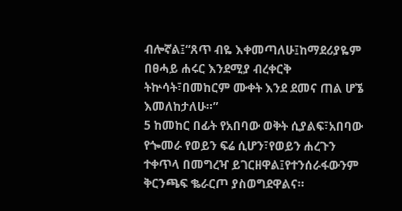ብሎኛል፤“ጸጥ ብዬ እቀመጣለሁ፤ከማደሪያዬም በፀሓይ ሐሩር እንደሚያ ብረቀርቅ ትኵሳት፣በመከርም ሙቀት እንደ ደመና ጠል ሆኜ እመለከታለሁ።”
5 ከመከር በፊት የአበባው ወቅት ሲያልፍ፣አበባው የጐመራ የወይን ፍሬ ሲሆን፣የወይን ሐረጉን ተቀጥላ በመግረዣ ይገርዘዋል፤የተንሰራፋውንም ቅርንጫፍ ቈራርጦ ያስወግደዋልና።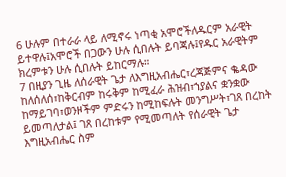6 ሁሉም በተራራ ላይ ለሚኖሩ ነጣቂ አሞሮችለዱርም አራዊት ይተዋሉ፤አሞሮች በጋውን ሁሉ ሲበሉት ይባጃሉ፤የዱር አራዊትም ክረምቱን ሁሉ ሲበሉት ይከርማሉ።
7 በዚያን ጊዜ ለሰራዊት ጌታ ለእግዚአብሔር፣ረጃጅምና ቈዳው ከለሰለሰ፣ከቅርብም ከሩቅም ከሚፈራ ሕዝብ፣ኀያልና ቋንቋው ከማይገባ፣ወንዞችም ምድሩን ከሚከፍሉት መንግሥት፣ገጸ በረከት ይመጣለታል፤ ገጸ በረከቱም የሚመጣለት የሰራዊት ጌታ እግዚአብሔር ስም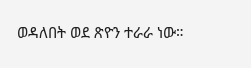ወዳለበት ወደ ጽዮን ተራራ ነው።